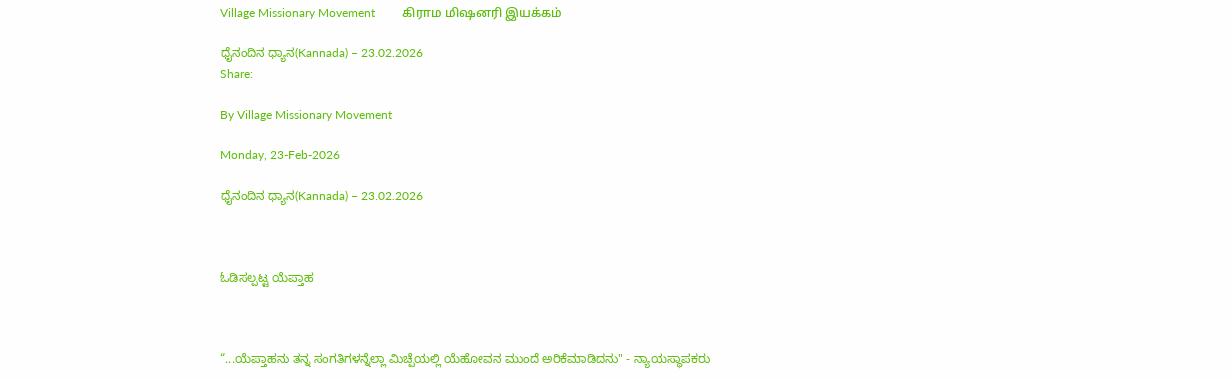Village Missionary Movement         கிராம மிஷனரி இயக்கம்

ಧೈನಂದಿನ ಧ್ಯಾನ(Kannada) – 23.02.2026
Share:

By Village Missionary Movement

Monday, 23-Feb-2026

ಧೈನಂದಿನ ಧ್ಯಾನ(Kannada) – 23.02.2026



ಓಡಿಸಲ್ಪಟ್ಟ ಯೆಪ್ತಾಹ



“...ಯೆಪ್ತಾಹನು ತನ್ನ ಸಂಗತಿಗಳನ್ನೆಲ್ಲಾ ವಿುಚ್ಪೆಯಲ್ಲಿ ಯೆಹೋವನ ಮುಂದೆ ಅರಿಕೆಮಾಡಿದನು" - ನ್ಯಾಯಸ್ಥಾಪಕರು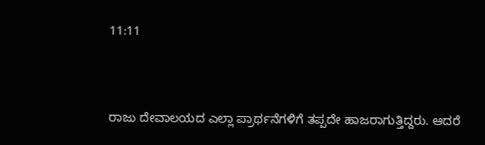11:11



ರಾಜು ದೇವಾಲಯದ ಎಲ್ಲಾ ಪ್ರಾರ್ಥನೆಗಳಿಗೆ ತಪ್ಪದೇ ಹಾಜರಾಗುತ್ತಿದ್ದರು. ಆದರೆ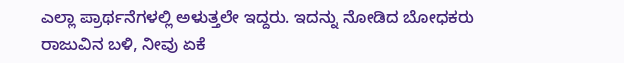ಎಲ್ಲಾ ಪ್ರಾರ್ಥನೆಗಳಲ್ಲಿ ಅಳುತ್ತಲೇ ಇದ್ದರು. ಇದನ್ನು ನೋಡಿದ ಬೋಧಕರು ರಾಜುವಿನ ಬಳಿ, ನೀವು ಏಕೆ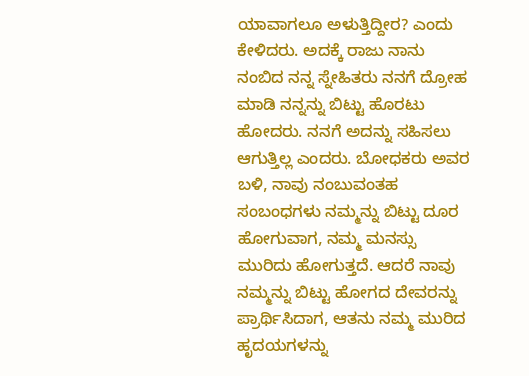ಯಾವಾಗಲೂ ಅಳುತ್ತಿದ್ದೀರ? ಎಂದು ಕೇಳಿದರು. ಅದಕ್ಕೆ ರಾಜು ನಾನು ನಂಬಿದ ನನ್ನ ಸ್ನೇಹಿತರು ನನಗೆ ದ್ರೋಹ ಮಾಡಿ ನನ್ನನ್ನು ಬಿಟ್ಟು ಹೊರಟು ಹೋದರು. ನನಗೆ ಅದನ್ನು ಸಹಿಸಲು ಆಗುತ್ತಿಲ್ಲ ಎಂದರು. ಬೋಧಕರು ಅವರ ಬಳಿ, ನಾವು ನಂಬುವಂತಹ ಸಂಬಂಧಗಳು ನಮ್ಮನ್ನು ಬಿಟ್ಟು ದೂರ ಹೋಗುವಾಗ, ನಮ್ಮ ಮನಸ್ಸು ಮುರಿದು ಹೋಗುತ್ತದೆ. ಆದರೆ ನಾವು ನಮ್ಮನ್ನು ಬಿಟ್ಟು ಹೋಗದ ದೇವರನ್ನು ಪ್ರಾರ್ಥಿಸಿದಾಗ, ಆತನು ನಮ್ಮ ಮುರಿದ ಹೃದಯಗಳನ್ನು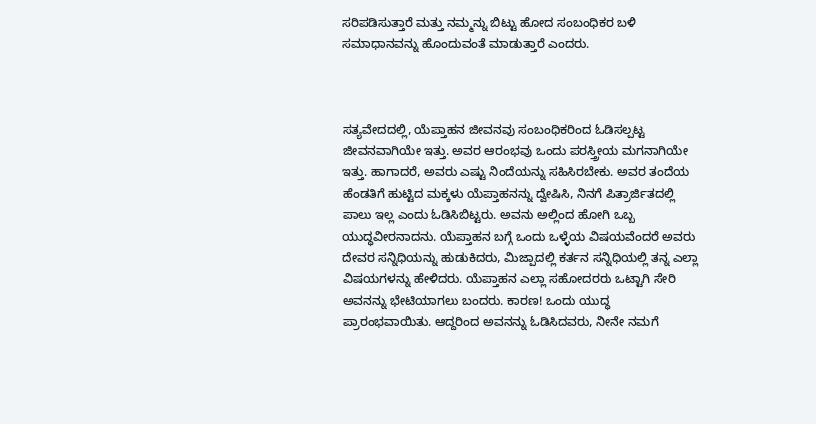ಸರಿಪಡಿಸುತ್ತಾರೆ ಮತ್ತು ನಮ್ಮನ್ನು ಬಿಟ್ಟು ಹೋದ ಸಂಬಂಧಿಕರ ಬಳಿ ಸಮಾಧಾನವನ್ನು ಹೊಂದುವಂತೆ ಮಾಡುತ್ತಾರೆ ಎಂದರು.



ಸತ್ಯವೇದದಲ್ಲಿ, ಯೆಪ್ತಾಹನ ಜೀವನವು ಸಂಬಂಧಿಕರಿಂದ ಓಡಿಸಲ್ಪಟ್ಟ ಜೀವನವಾಗಿಯೇ ಇತ್ತು. ಅವರ ಆರಂಭವು ಒಂದು ಪರಸ್ತ್ರೀಯ ಮಗನಾಗಿಯೇ ಇತ್ತು. ಹಾಗಾದರೆ, ಅವರು ಎಷ್ಟು ನಿಂದೆಯನ್ನು ಸಹಿಸಿರಬೇಕು. ಅವರ ತಂದೆಯ ಹೆಂಡತಿಗೆ ಹುಟ್ಟಿದ ಮಕ್ಕಳು ಯೆಪ್ತಾಹನನ್ನು ದ್ವೇಷಿಸಿ, ನಿನಗೆ ಪಿತ್ರಾರ್ಜಿತದಲ್ಲಿ ಪಾಲು ಇಲ್ಲ ಎಂದು ಓಡಿಸಿಬಿಟ್ಟರು. ಅವನು ಅಲ್ಲಿಂದ ಹೋಗಿ ಒಬ್ಬ ಯುದ್ಧವೀರನಾದನು. ಯೆಪ್ತಾಹನ ಬಗ್ಗೆ ಒಂದು ಒಳ್ಳೆಯ ವಿಷಯವೆಂದರೆ ಅವರು ದೇವರ ಸನ್ನಿಧಿಯನ್ನು ಹುಡುಕಿದರು, ಮಿಜ್ಪಾದಲ್ಲಿ ಕರ್ತನ ಸನ್ನಿಧಿಯಲ್ಲಿ ತನ್ನ ಎಲ್ಲಾ ವಿಷಯಗಳನ್ನು ಹೇಳಿದರು. ಯೆಪ್ತಾಹನ ಎಲ್ಲಾ ಸಹೋದರರು ಒಟ್ಟಾಗಿ ಸೇರಿ ಅವನನ್ನು ಭೇಟಿಯಾಗಲು ಬಂದರು. ಕಾರಣ! ಒಂದು ಯುದ್ಧ ಪ್ರಾರಂಭವಾಯಿತು. ಆದ್ದರಿಂದ ಅವನನ್ನು ಓಡಿಸಿದವರು, ನೀನೇ ನಮಗೆ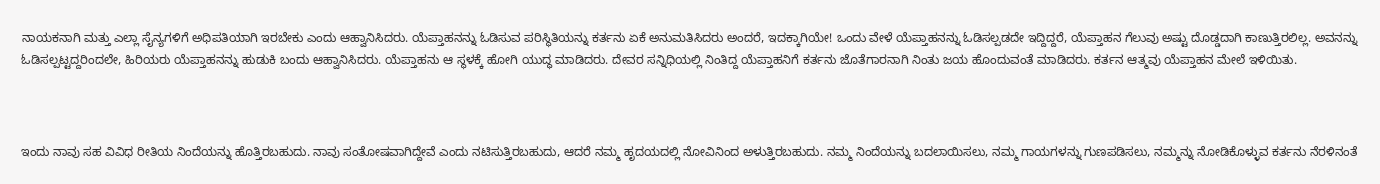ನಾಯಕನಾಗಿ ಮತ್ತು ಎಲ್ಲಾ ಸೈನ್ಯಗಳಿಗೆ ಅಧಿಪತಿಯಾಗಿ ಇರಬೇಕು ಎಂದು ಆಹ್ವಾನಿಸಿದರು. ಯೆಪ್ತಾಹನನ್ನು ಓಡಿಸುವ ಪರಿಸ್ಥಿತಿಯನ್ನು ಕರ್ತನು ಏಕೆ ಅನುಮತಿಸಿದರು ಅಂದರೆ, ಇದಕ್ಕಾಗಿಯೇ! ಒಂದು ವೇಳೆ ಯೆಪ್ತಾಹನನ್ನು ಓಡಿಸಲ್ಪಡದೇ ಇದ್ದಿದ್ದರೆ, ಯೆಪ್ತಾಹನ ಗೆಲುವು ಅಷ್ಟು ದೊಡ್ಡದಾಗಿ ಕಾಣುತ್ತಿರಲಿಲ್ಲ. ಅವನನ್ನು ಓಡಿಸಲ್ಪಟ್ಟದ್ದರಿಂದಲೇ, ಹಿರಿಯರು ಯೆಪ್ತಾಹನನ್ನು ಹುಡುಕಿ ಬಂದು ಆಹ್ವಾನಿಸಿದರು. ಯೆಪ್ತಾಹನು ಆ ಸ್ಥಳಕ್ಕೆ ಹೋಗಿ ಯುದ್ಧ ಮಾಡಿದರು. ದೇವರ ಸನ್ನಿಧಿಯಲ್ಲಿ ನಿಂತಿದ್ದ ಯೆಪ್ತಾಹನಿಗೆ ಕರ್ತನು ಜೊತೆಗಾರನಾಗಿ ನಿಂತು ಜಯ ಹೊಂದುವಂತೆ ಮಾಡಿದರು. ಕರ್ತನ ಆತ್ಮವು ಯೆಪ್ತಾಹನ ಮೇಲೆ ಇಳಿಯಿತು.



ಇಂದು ನಾವು ಸಹ ವಿವಿಧ ರೀತಿಯ ನಿಂದೆಯನ್ನು ಹೊತ್ತಿರಬಹುದು. ನಾವು ಸಂತೋಷವಾಗಿದ್ದೇವೆ ಎಂದು ನಟಿಸುತ್ತಿರಬಹುದು, ಆದರೆ ನಮ್ಮ ಹೃದಯದಲ್ಲಿ ನೋವಿನಿಂದ ಅಳುತ್ತಿರಬಹುದು. ನಮ್ಮ ನಿಂದೆಯನ್ನು ಬದಲಾಯಿಸಲು, ನಮ್ಮ ಗಾಯಗಳನ್ನು ಗುಣಪಡಿಸಲು, ನಮ್ಮನ್ನು ನೋಡಿಕೊಳ್ಳುವ ಕರ್ತನು ನೆರಳಿನಂತೆ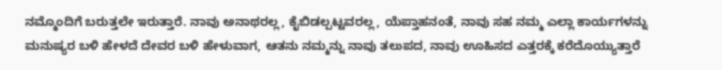ನಮ್ಮೊಂದಿಗೆ ಬರುತ್ತಲೇ ಇರುತ್ತಾರೆ. ನಾವು ಅನಾಥರಲ್ಲ, ಕೈಬಿಡಲ್ಪಟ್ಟವರಲ್ಲ, ಯೆಪ್ತಾಹನಂತೆ, ನಾವು ಸಹ ನಮ್ಮ ಎಲ್ಲಾ ಕಾರ್ಯಗಳನ್ನು ಮನುಷ್ಯರ ಬಳಿ ಹೇಳದೆ ದೇವರ ಬಳಿ ಹೇಳುವಾಗ, ಆತನು ನಮ್ಮನ್ನು ನಾವು ತಲುಪದ, ನಾವು ಊಹಿಸದ ಎತ್ತರಕ್ಕೆ ಕರೆದೊಯ್ಯುತ್ತಾರೆ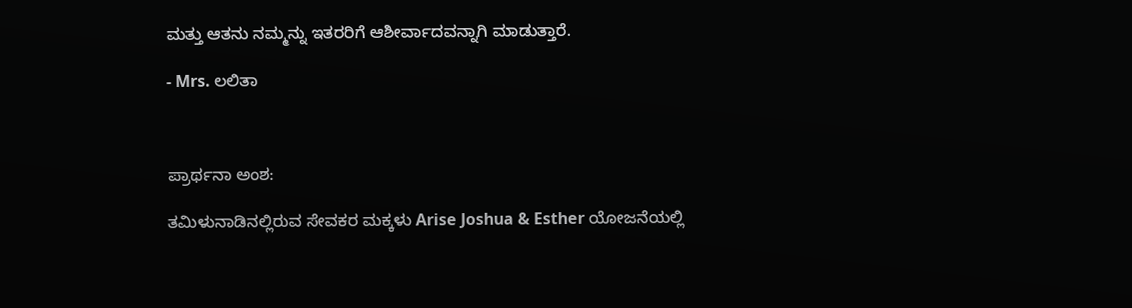ಮತ್ತು ಆತನು ನಮ್ಮನ್ನು ಇತರರಿಗೆ ಆಶೀರ್ವಾದವನ್ನಾಗಿ ಮಾಡುತ್ತಾರೆ.

- Mrs. ಲಲಿತಾ



ಪ್ರಾರ್ಥನಾ ಅಂಶ:

ತಮಿಳುನಾಡಿನಲ್ಲಿರುವ ಸೇವಕರ ಮಕ್ಕಳು Arise Joshua & Esther ಯೋಜನೆಯಲ್ಲಿ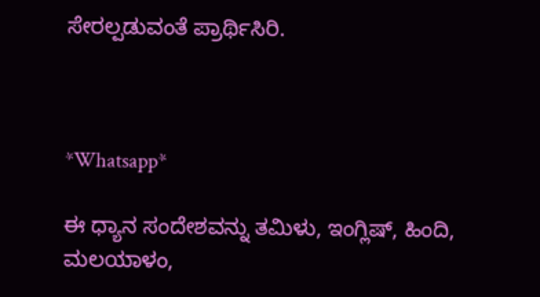ಸೇರಲ್ಪಡುವಂತೆ ಪ್ರಾರ್ಥಿಸಿರಿ.



*Whatsapp*

ಈ ಧ್ಯಾನ ಸಂದೇಶವನ್ನು ತಮಿಳು, ಇಂಗ್ಲಿಷ್, ಹಿಂದಿ, ಮಲಯಾಳಂ,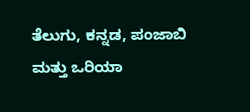ತೆಲುಗು, ಕನ್ನಡ, ಪಂಜಾಬಿ ಮತ್ತು ಒರಿಯಾ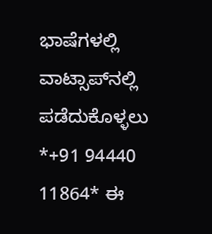ಭಾಷೆಗಳಲ್ಲಿ ವಾಟ್ಸಾಪ್‌ನಲ್ಲಿ ಪಡೆದುಕೊಳ್ಳಲು *+91 94440 11864* ಈ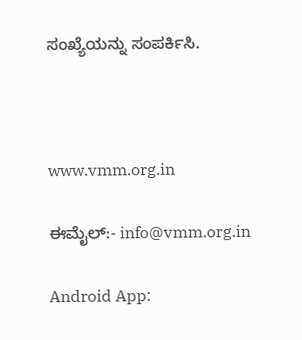ಸಂಖ್ಯೆಯನ್ನು ಸಂಪರ್ಕಿಸಿ.



www.vmm.org.in

ಈಮೈಲ್:- info@vmm.org.in

Android App: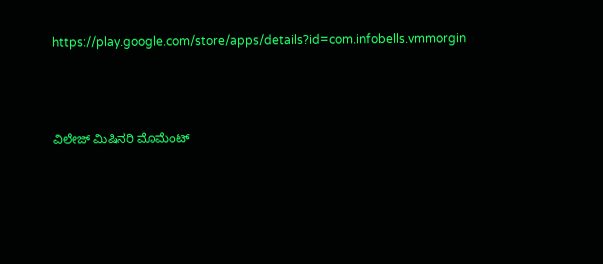https://play.google.com/store/apps/details?id=com.infobells.vmmorgin



ವಿಲೇಜ್ ಮಿಷಿನರಿ ಮೊಮೆಂಟ್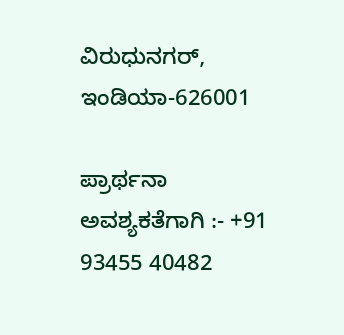ವಿರುಧುನಗರ್, ಇಂಡಿಯಾ-626001

ಪ್ರಾರ್ಥನಾ ಅವಶ್ಯಕತೆಗಾಗಿ :- +91 93455 40482